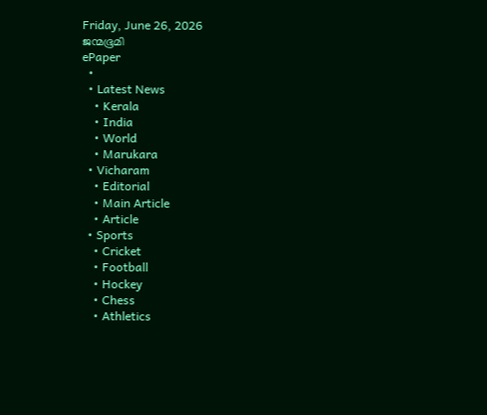Friday, June 26, 2026
ജന്മഭൂമി
ePaper
  •
  • Latest News
    • Kerala
    • India
    • World
    • Marukara
  • Vicharam
    • Editorial
    • Main Article
    • Article
  • Sports
    • Cricket
    • Football
    • Hockey
    • Chess
    • Athletics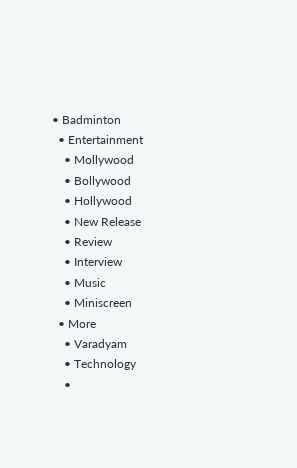• Badminton
  • Entertainment
    • Mollywood
    • Bollywood
    • Hollywood
    • New Release
    • Review
    • Interview
    • Music
    • Miniscreen
  • More
    • Varadyam
    • Technology
    •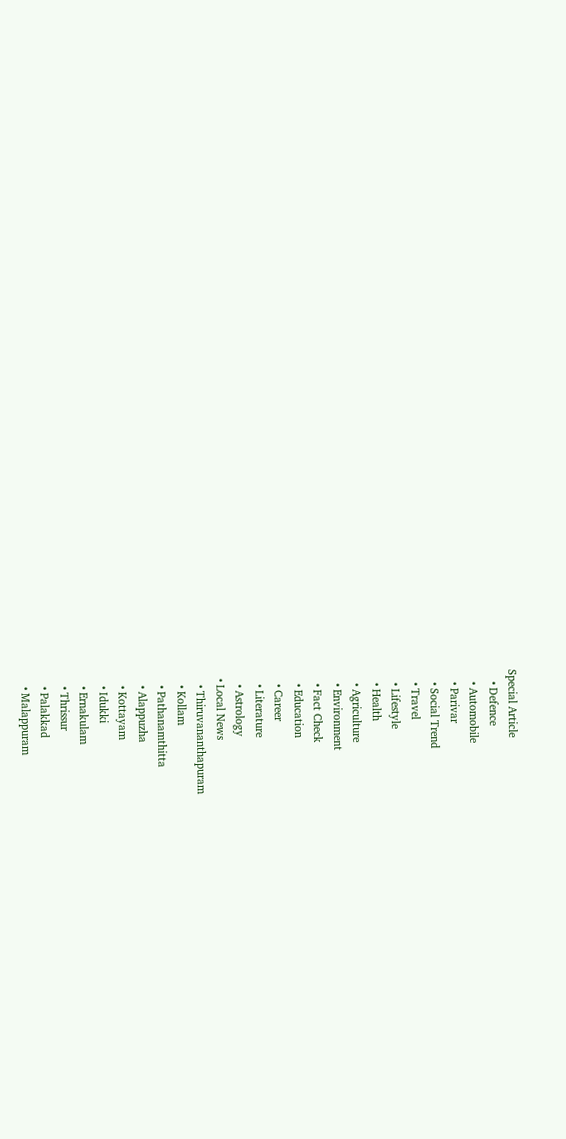Special Article
    • Defence
    • Automobile
    • Parivar
    • Social Trend
    • Travel
    • Lifestyle
    • Health
    • Agriculture
    • Environment
    • Fact Check
    • Education
    • Career
    • Literature
    • Astrology
  • Local News
    • Thiruvananthapuram
    • Kollam
    • Pathanamthitta
    • Alappuzha
    • Kottayam
    • Idukki
    • Ernakulam
    • Thrissur
    • Palakkad
    • Malappuram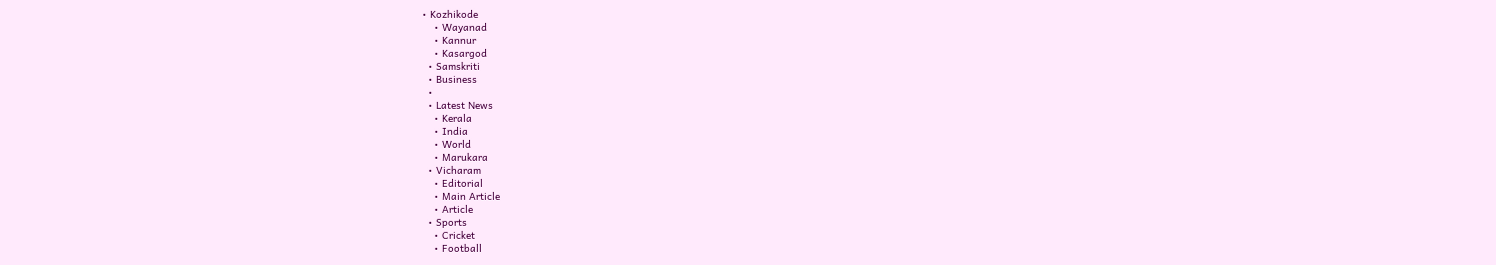• Kozhikode
    • Wayanad
    • Kannur
    • Kasargod
  • Samskriti
  • Business
  •
  • Latest News
    • Kerala
    • India
    • World
    • Marukara
  • Vicharam
    • Editorial
    • Main Article
    • Article
  • Sports
    • Cricket
    • Football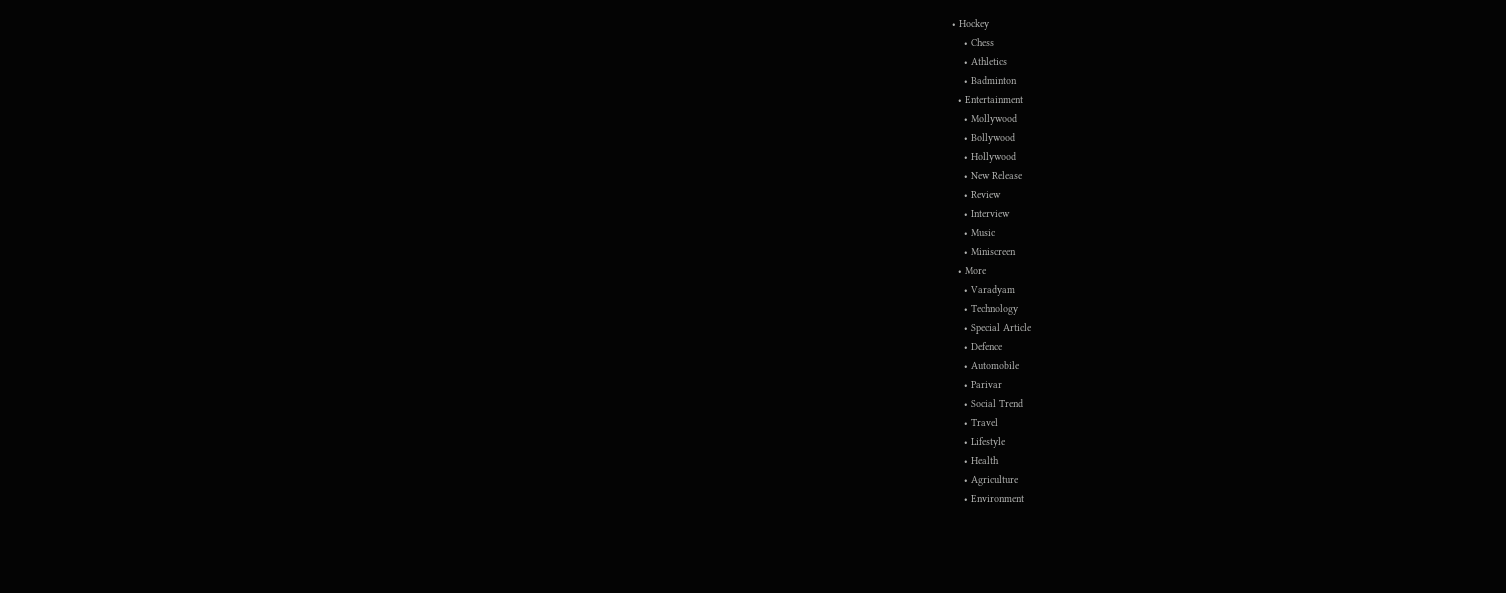• Hockey
    • Chess
    • Athletics
    • Badminton
  • Entertainment
    • Mollywood
    • Bollywood
    • Hollywood
    • New Release
    • Review
    • Interview
    • Music
    • Miniscreen
  • More
    • Varadyam
    • Technology
    • Special Article
    • Defence
    • Automobile
    • Parivar
    • Social Trend
    • Travel
    • Lifestyle
    • Health
    • Agriculture
    • Environment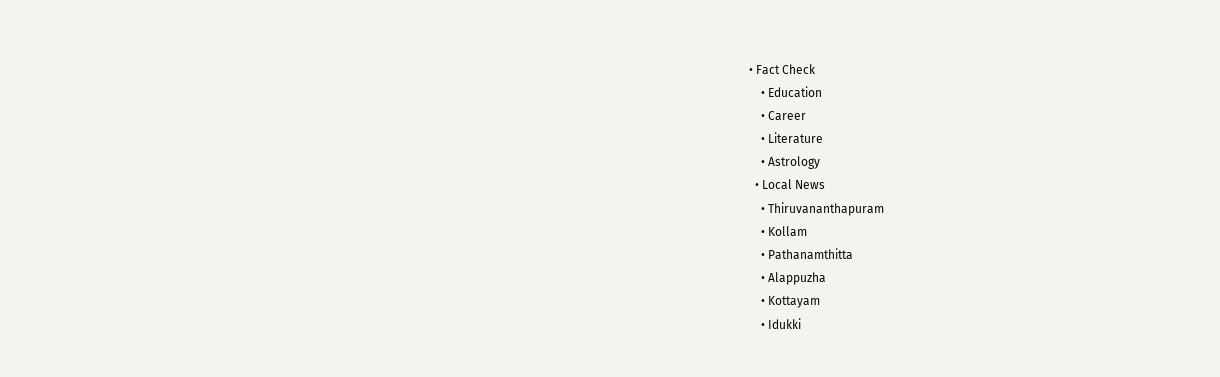• Fact Check
    • Education
    • Career
    • Literature
    • Astrology
  • Local News
    • Thiruvananthapuram
    • Kollam
    • Pathanamthitta
    • Alappuzha
    • Kottayam
    • Idukki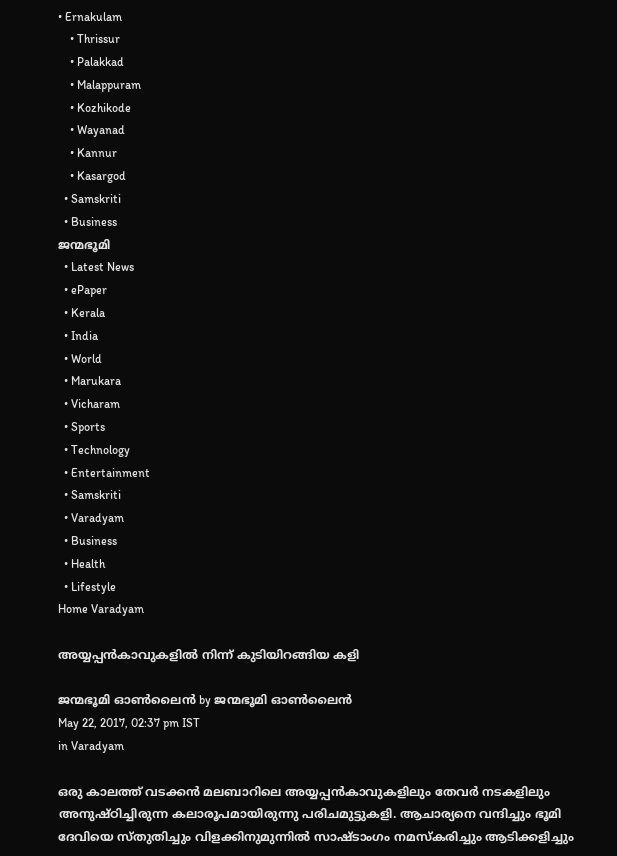• Ernakulam
    • Thrissur
    • Palakkad
    • Malappuram
    • Kozhikode
    • Wayanad
    • Kannur
    • Kasargod
  • Samskriti
  • Business
ജന്മഭൂമി
  • Latest News
  • ePaper
  • Kerala
  • India
  • World
  • Marukara
  • Vicharam
  • Sports
  • Technology
  • Entertainment
  • Samskriti
  • Varadyam
  • Business
  • Health
  • Lifestyle
Home Varadyam

അയ്യപ്പൻകാവുകളിൽ നിന്ന് കുടിയിറങ്ങിയ കളി

ജന്മഭൂമി ഓണ്‍ലൈന്‍ by ജന്മഭൂമി ഓണ്‍ലൈന്‍
May 22, 2017, 02:37 pm IST
in Varadyam

ഒരു കാലത്ത് വടക്കന്‍ മലബാറിലെ അയ്യപ്പന്‍കാവുകളിലും തേവര്‍ നടകളിലും അനുഷ്ഠിച്ചിരുന്ന കലാരൂപമായിരുന്നു പരിചമുട്ടുകളി. ആചാര്യനെ വന്ദിച്ചും ഭൂമി ദേവിയെ സ്തുതിച്ചും വിളക്കിനുമുന്നില്‍ സാഷ്ടാംഗം നമസ്‌കരിച്ചും ആടിക്കളിച്ചും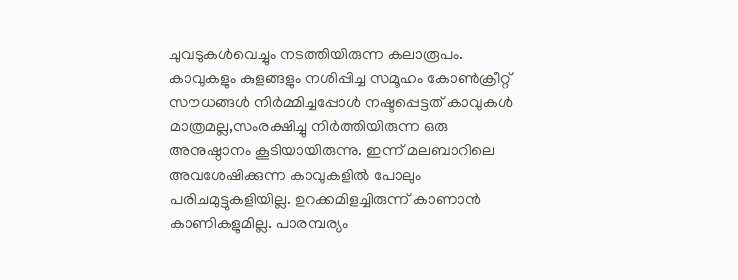ചുവടുകള്‍വെച്ചും നടത്തിയിരുന്ന കലാരൂപം. കാവുകളും കുളങ്ങളും നശിപ്പിച്ച സമൂഹം കോണ്‍ക്രീറ്റ് സൗധങ്ങള്‍ നിര്‍മ്മിച്ചപ്പോള്‍ നഷ്ടപ്പെട്ടത് കാവുകള്‍ മാത്രമല്ല,സംരക്ഷിച്ചു നിര്‍ത്തിയിരുന്ന ഒരു അനുഷ്ഠാനം കൂടിയായിരുന്നു. ഇന്ന് മലബാറിലെ അവശേഷിക്കുന്ന കാവുകളില്‍ പോലും പരിചമുട്ടുകളിയില്ല. ഉറക്കമിളച്ചിരുന്ന് കാണാന്‍ കാണികളുമില്ല. പാരമ്പര്യം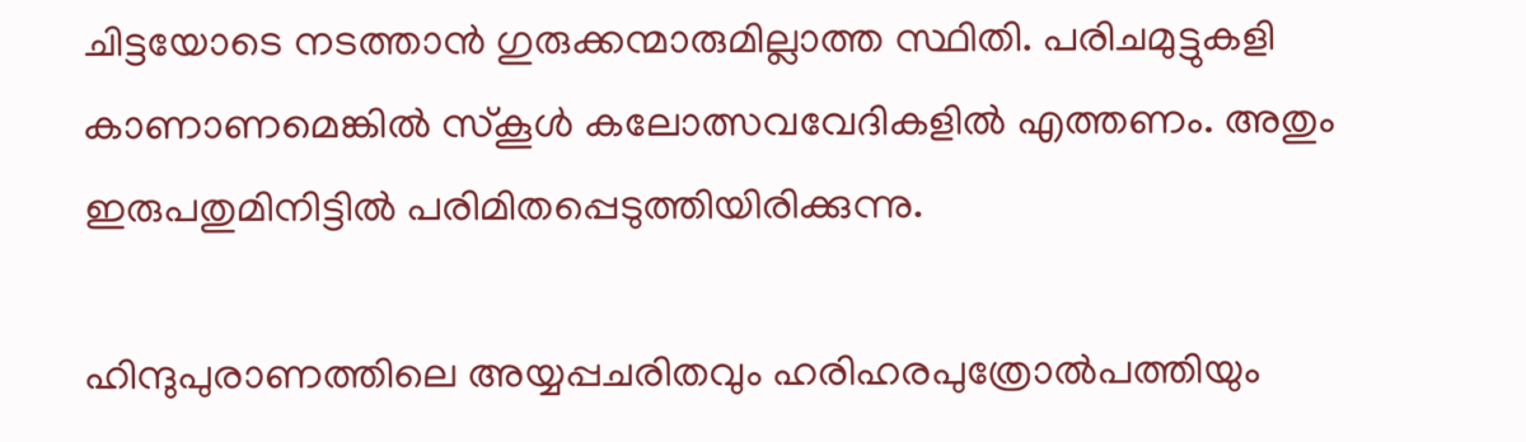ചിട്ടയോടെ നടത്താന്‍ ഗുരുക്കന്മാരുമില്ലാത്ത സ്ഥിതി. പരിചമുട്ടുകളി കാണാണമെങ്കില്‍ സ്‌കൂള്‍ കലോത്സവവേദികളില്‍ എത്തണം. അതും ഇരുപതുമിനിട്ടില്‍ പരിമിതപ്പെടുത്തിയിരിക്കുന്നു.

ഹിന്ദുപുരാണത്തിലെ അയ്യപ്പചരിതവും ഹരിഹരപുത്രോല്‍പത്തിയും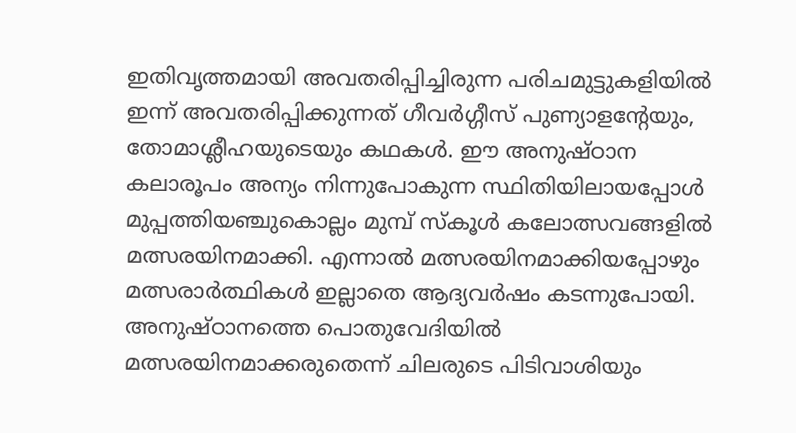ഇതിവൃത്തമായി അവതരിപ്പിച്ചിരുന്ന പരിചമുട്ടുകളിയില്‍ ഇന്ന് അവതരിപ്പിക്കുന്നത് ഗീവര്‍ഗ്ഗീസ് പുണ്യാളന്റേയും, തോമാശ്ലീഹയുടെയും കഥകള്‍. ഈ അനുഷ്ഠാന കലാരൂപം അന്യം നിന്നുപോകുന്ന സ്ഥിതിയിലായപ്പോള്‍ മുപ്പത്തിയഞ്ചുകൊല്ലം മുമ്പ് സ്‌കൂള്‍ കലോത്സവങ്ങളില്‍ മത്സരയിനമാക്കി. എന്നാല്‍ മത്സരയിനമാക്കിയപ്പോഴും മത്സരാര്‍ത്ഥികള്‍ ഇല്ലാതെ ആദ്യവര്‍ഷം കടന്നുപോയി. അനുഷ്ഠാനത്തെ പൊതുവേദിയില്‍ മത്സരയിനമാക്കരുതെന്ന് ചിലരുടെ പിടിവാശിയും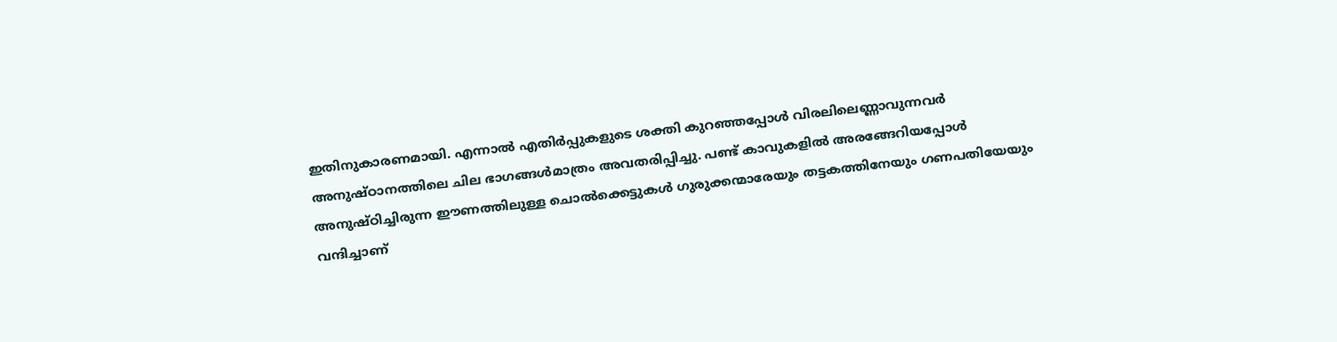ഇതിനുകാരണമായി. എന്നാല്‍ എതിര്‍പ്പുകളുടെ ശക്തി കുറഞ്ഞപ്പോള്‍ വിരലിലെണ്ണാവുന്നവര്‍ അനുഷ്ഠാനത്തിലെ ചില ഭാഗങ്ങള്‍മാത്രം അവതരിപ്പിച്ചു. പണ്ട് കാവുകളില്‍ അരങ്ങേറിയപ്പോള്‍ അനുഷ്ഠിച്ചിരുന്ന ഈണത്തിലുള്ള ചൊല്‍ക്കെട്ടുകള്‍ ഗുരുക്കന്മാരേയും തട്ടകത്തിനേയും ഗണപതിയേയും വന്ദിച്ചാണ്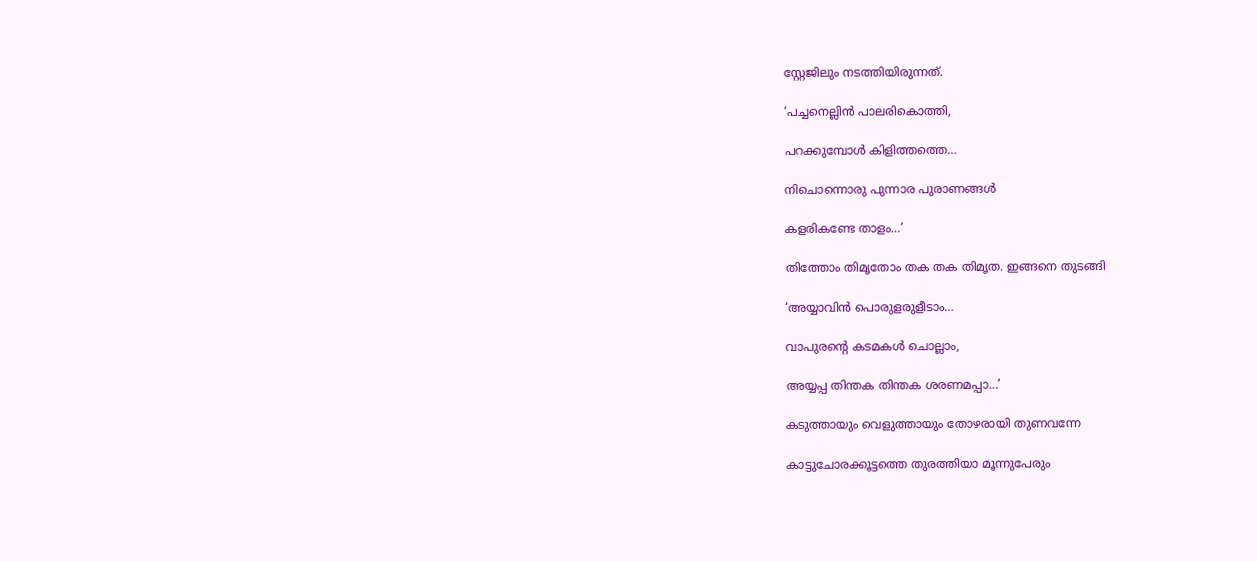സ്റ്റേജിലും നടത്തിയിരുന്നത്.

‘പച്ചനെല്ലിന്‍ പാലരികൊത്തി,

പറക്കുമ്പോള്‍ കിളിത്തത്തെ…

നിചൊന്നൊരു പുന്നാര പുരാണങ്ങള്‍

കളരികണ്ടേ താളം…’

തിത്തോം തിമൃതോം തക തക തിമൃത. ഇങ്ങനെ തുടങ്ങി

‘അയ്യാവിന്‍ പൊരുളരുളീടാം…

വാപുരന്റെ കടമകള്‍ ചൊല്ലാം,

അയ്യപ്പ തിന്തക തിന്തക ശരണമപ്പാ…’

കടുത്തായും വെളുത്തായും തോഴരായി തുണവന്നേ

കാട്ടുചോരക്കൂട്ടത്തെ തുരത്തിയാ മൂന്നുപേരും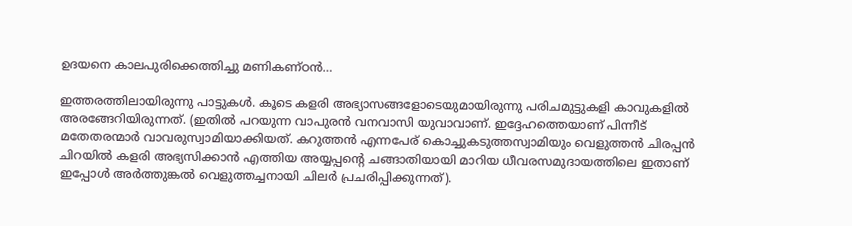ഉദയനെ കാലപുരിക്കെത്തിച്ചു മണികണ്ഠന്‍…

ഇത്തരത്തിലായിരുന്നു പാട്ടുകള്‍. കൂടെ കളരി അഭ്യാസങ്ങളോടെയുമായിരുന്നു പരിചമുട്ടുകളി കാവുകളില്‍ അരങ്ങേറിയിരുന്നത്. (ഇതില്‍ പറയുന്ന വാപുരന്‍ വനവാസി യുവാവാണ്. ഇദ്ദേഹത്തെയാണ് പിന്നീട് മതേതരന്മാര്‍ വാവരുസ്വാമിയാക്കിയത്. കറുത്തന്‍ എന്നപേര് കൊച്ചുകടുത്തസ്വാമിയും വെളുത്തന്‍ ചിരപ്പന്‍ ചിറയില്‍ കളരി അഭ്യസിക്കാന്‍ എത്തിയ അയ്യപ്പന്റെ ചങ്ങാതിയായി മാറിയ ധീവരസമുദായത്തിലെ ഇതാണ് ഇപ്പോള്‍ അര്‍ത്തുങ്കല്‍ വെളുത്തച്ചനായി ചിലര്‍ പ്രചരിപ്പിക്കുന്നത്).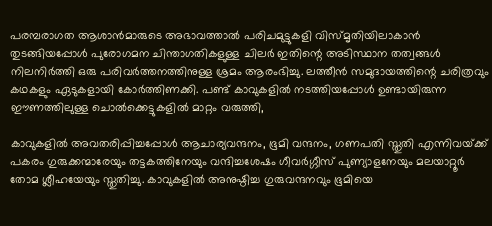പരമ്പരാഗത ആശാന്‍മാരുടെ അഭാവത്താല്‍ പരിചമുട്ടുകളി വിസ്മൃതിയിലാകാന്‍ തുടങ്ങിയപ്പോള്‍ പുരോഗമന ചിന്താഗതികളുള്ള ചിലര്‍ ഇതിന്റെ അടിസ്ഥാന തത്വങ്ങള്‍ നിലനിര്‍ത്തി ഒരു പരിവര്‍ത്തനത്തിനുള്ള ശ്രമം ആരംഭിച്ചു. ലത്തീന്‍ സമുദായത്തിന്റെ ചരിത്രവും കഥകളും ഏടുകളായി കോര്‍ത്തിണക്കി. പണ്ട് കാവുകളില്‍ നടത്തിയപ്പോള്‍ ഉണ്ടായിരുന്ന ഈണത്തിലുള്ള ചൊല്‍ക്കെട്ടുകളില്‍ മാറ്റം വരുത്തി,

കാവുകളില്‍ അവതരിപ്പിച്ചപ്പോള്‍ ആചാര്യവന്ദനം, ഭൂമി വന്ദനം, ഗണപതി സ്തുതി എന്നിവയ്‌ക്ക് പകരം ഗുരുക്കന്മാരേയും തട്ടകത്തിനേയും വന്ദിച്ചശേഷം ഗീവര്‍ഗ്ഗീസ് പുണ്യാളനേയും മലയാറ്റൂര്‍ തോമ ശ്ലീഹയേയും സ്തുതിച്ചു. കാവുകളില്‍ അനുഷ്ഠിച്ച ഗുരുവന്ദനവും ഭൂമിയെ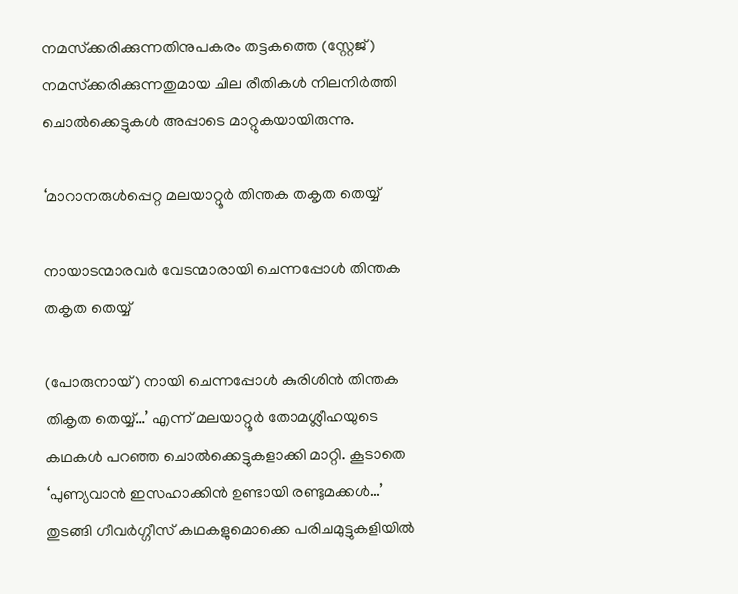നമസ്‌ക്കരിക്കുന്നതിനുപകരം തട്ടകത്തെ (സ്റ്റേജ്) നമസ്‌ക്കരിക്കുന്നതുമായ ചില രീതികള്‍ നിലനിര്‍ത്തി ചൊല്‍ക്കെട്ടുകള്‍ അപ്പാടെ മാറ്റുകയായിരുന്നു.

‘മാറാനരുള്‍പ്പെറ്റ മലയാറ്റൂര്‍ തിന്തക തകൃത തെയ്യ്

നായാടന്മാരവര്‍ വേടന്മാരായി ചെന്നപ്പോള്‍ തിന്തക തകൃത തെയ്യ്

(പോരുനായ്) നായി ചെന്നപ്പോള്‍ കുരിശിന്‍ തിന്തക തികൃത തെയ്യ്…’ എന്ന് മലയാറ്റൂര്‍ തോമശ്ലീഹയുടെ കഥകള്‍ പറഞ്ഞ ചൊല്‍ക്കെട്ടുകളാക്കി മാറ്റി. കൂടാതെ ‘പുണ്യവാന്‍ ഇസഹാക്കിന്‍ ഉണ്ടായി രണ്ടുമക്കള്‍…’ തുടങ്ങി ഗീവര്‍ഗ്ഗീസ് കഥകളുമൊക്കെ പരിചമുട്ടുകളിയില്‍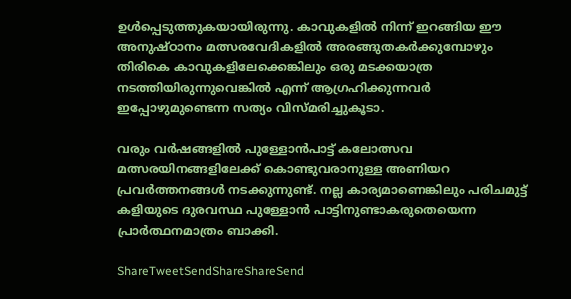ഉള്‍പ്പെടുത്തുകയായിരുന്നു. കാവുകളില്‍ നിന്ന് ഇറങ്ങിയ ഈ അനുഷ്ഠാനം മത്സരവേദികളില്‍ അരങ്ങുതകര്‍ക്കുമ്പോഴും തിരികെ കാവുകളിലേക്കെങ്കിലും ഒരു മടക്കയാത്ര നടത്തിയിരുന്നുവെങ്കില്‍ എന്ന് ആഗ്രഹിക്കുന്നവര്‍ ഇപ്പോഴുമുണ്ടെന്ന സത്യം വിസ്മരിച്ചുകൂടാ.

വരും വര്‍ഷങ്ങളില്‍ പുള്ളോന്‍പാട്ട് കലോത്സവ മത്സരയിനങ്ങളിലേക്ക് കൊണ്ടുവരാനുള്ള അണിയറ പ്രവര്‍ത്തനങ്ങള്‍ നടക്കുന്നുണ്ട്. നല്ല കാര്യമാണെങ്കിലും പരിചമുട്ട് കളിയുടെ ദുരവസ്ഥ പുള്ളോന്‍ പാട്ടിനുണ്ടാകരുതെയെന്ന പ്രാര്‍ത്ഥനമാത്രം ബാക്കി.

ShareTweetSendShareShareSend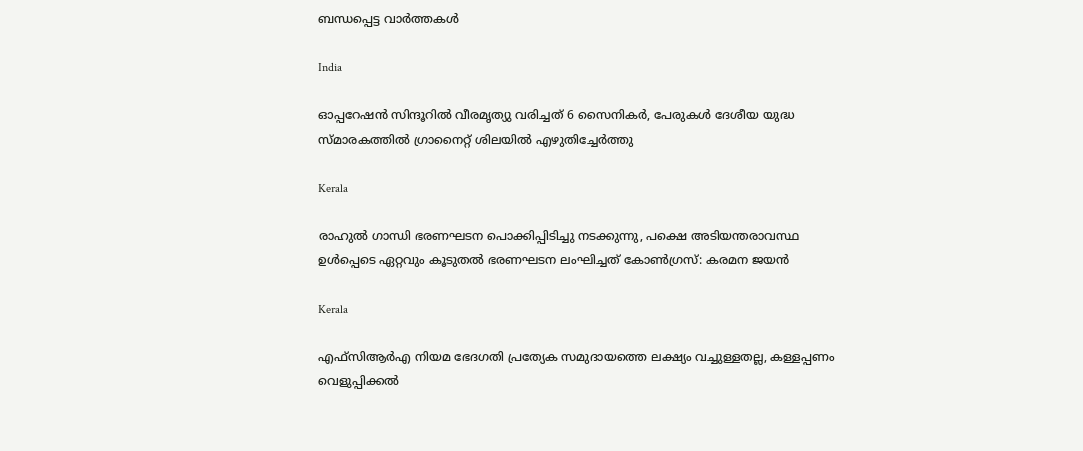ബന്ധപ്പെട്ട വാര്‍ത്തകള്‍

India

ഓപ്പറേഷന്‍ സിന്ദൂറില്‍ വീരമൃത്യു വരിച്ചത് 6 സൈനികര്‍, പേരുകള്‍ ദേശീയ യുദ്ധ സ്മാരകത്തില്‍ ഗ്രാനൈറ്റ് ശിലയില്‍ എഴുതിച്ചേര്‍ത്തു

Kerala

രാഹുല്‍ ഗാന്ധി ഭരണഘടന പൊക്കിപ്പിടിച്ചു നടക്കുന്നു, പക്ഷെ അടിയന്തരാവസ്ഥ ഉള്‍പ്പെടെ ഏറ്റവും കൂടുതല്‍ ഭരണഘടന ലംഘിച്ചത് കോണ്‍ഗ്രസ്: കരമന ജയന്‍

Kerala

എഫ്‌സി‌ആർ‌എ നിയമ ഭേദഗതി പ്രത്യേക സമുദായത്തെ ലക്ഷ്യം വച്ചുള്ളതല്ല, കള്ളപ്പണം വെളുപ്പിക്കല്‍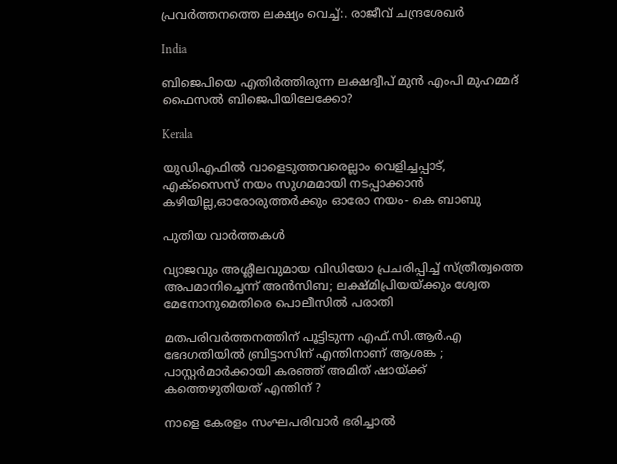പ്രവര്‍ത്തനത്തെ ലക്ഷ്യം വെച്ച്:. രാജീവ് ചന്ദ്രശേഖര്‍

India

ബിജെപിയെ എതിര്‍ത്തിരുന്ന ലക്ഷദ്വീപ് മുൻ എംപി മുഹമ്മദ് ഫൈസൽ ബിജെപിയിലേക്കോ?

Kerala

യുഡിഎഫില്‍ വാളെടുത്തവരെല്ലാം വെളിച്ചപ്പാട്, എക്‌സൈസ് നയം സുഗമമായി നടപ്പാക്കാന്‍ കഴിയില്ല,ഓരോരുത്തര്‍ക്കും ഓരോ നയം- കെ ബാബു

പുതിയ വാര്‍ത്തകള്‍

വ്യാജവും അശ്ലീലവുമായ വിഡിയോ പ്രചരിപ്പിച്ച് സ്ത്രീത്വത്തെ അപമാനിച്ചെന്ന് അന്‍സിബ; ലക്ഷ്മിപ്രിയയ്‌ക്കും ശ്വേത മേനോനുമെതിരെ പൊലീസില്‍ പരാതി

മതപരിവർത്തനത്തിന് പൂട്ടിടുന്ന എഫ്.സി.ആർ.എ ഭേദഗതിയിൽ ബ്രിട്ടാസിന് എന്തിനാണ് ആശങ്ക ; പാസ്റ്റർമാർക്കായി കരഞ്ഞ് അമിത് ഷായ്‌ക്ക് കത്തെഴുതിയത് എന്തിന് ?

നാളെ കേരളം സംഘപരിവാർ ഭരിച്ചാൽ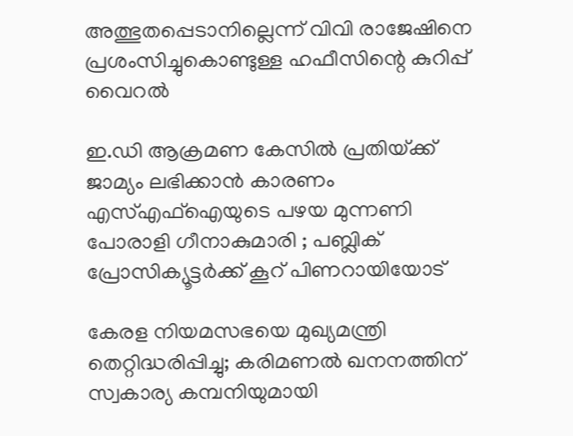അത്ഭുതപ്പെടാനില്ലെന്ന് വിവി രാജേഷിനെ പ്രശംസിച്ചുകൊണ്ടുള്ള ഹഫീസിന്റെ കുറിപ്പ് വൈറല്‍

ഇ.ഡി ആക്രമണ കേസിൽ പ്രതിയ്‌ക്ക് ജാമ്യം ലഭിക്കാൻ കാരണം എസ്എഫ്ഐയുടെ പഴയ മുന്നണി പോരാളി ഗീനാകുമാരി ; പബ്ലിക് പ്രോസിക്യൂട്ടർക്ക് കൂറ് പിണറായിയോട്

കേരള നിയമസഭയെ മുഖ്യമന്ത്രി തെറ്റിദ്ധരിപ്പിച്ചു; കരിമണൽ ഖനനത്തിന് സ്വകാര്യ കമ്പനിയുമായി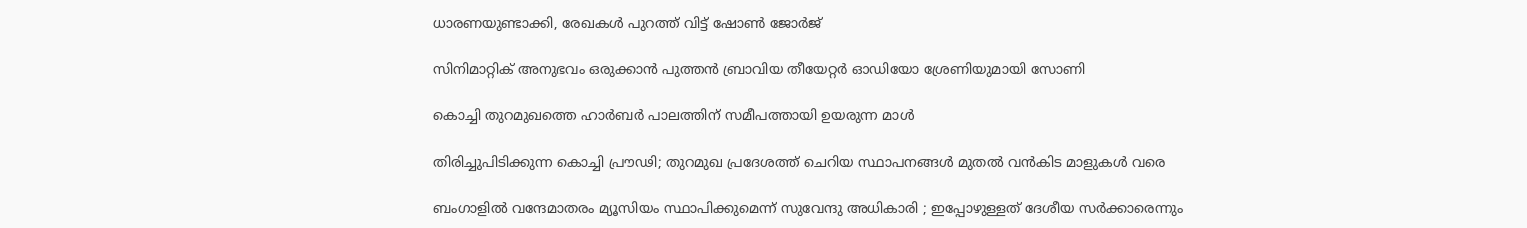ധാരണയുണ്ടാക്കി, രേഖകൾ പുറത്ത് വിട്ട് ഷോൺ ജോർജ്

സിനിമാറ്റിക് അനുഭവം ഒരുക്കാൻ പുത്തൻ ബ്രാവിയ തീയേറ്റർ ഓഡിയോ ശ്രേണിയുമായി സോണി

കൊച്ചി തുറമുഖത്തെ ഹാര്‍ബര്‍ പാലത്തിന് സമീപത്തായി ഉയരുന്ന മാള്‍

തിരിച്ചുപിടിക്കുന്ന കൊച്ചി പ്രൗഢി; തുറമുഖ പ്രദേശത്ത് ചെറിയ സ്ഥാപനങ്ങള്‍ മുതല്‍ വന്‍കിട മാളുകള്‍ വരെ

ബംഗാളിൽ വന്ദേമാതരം മ്യൂസിയം സ്ഥാപിക്കുമെന്ന് സുവേന്ദു അധികാരി ; ഇപ്പോഴുള്ളത് ദേശീയ സർക്കാരെന്നും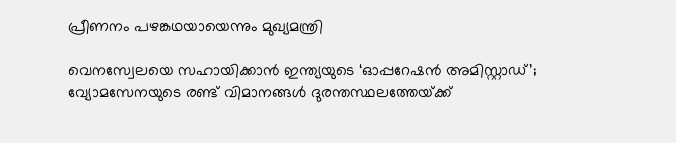പ്രീണനം പഴങ്കഥയായെന്നും മുഖ്യമന്ത്രി

വെനസ്വേലയെ സഹായിക്കാൻ ഇന്ത്യയുടെ ‘ഓപ്പറേഷൻ അമിസ്റ്റാഡ്’; വ്യോമസേനയുടെ രണ്ട് വിമാനങ്ങൾ ദുരന്തസ്ഥലത്തേയ്‌ക്ക്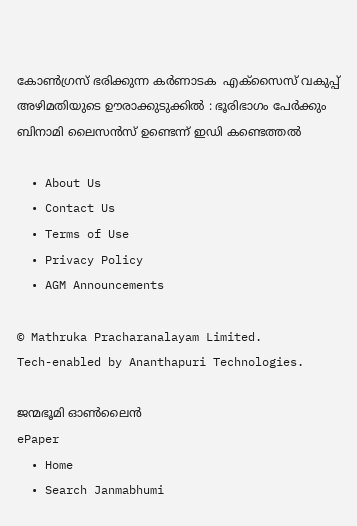കോൺഗ്രസ് ഭരിക്കുന്ന കർണാടക  എക്സൈസ് വകുപ്പ് അഴിമതിയുടെ ഊരാക്കുടുക്കിൽ : ഭൂരിഭാഗം പേര്‍ക്കും ബിനാമി ലൈസന്‍സ് ഉണ്ടെന്ന് ഇഡി കണ്ടെത്തൽ

  • About Us
  • Contact Us
  • Terms of Use
  • Privacy Policy
  • AGM Announcements

© Mathruka Pracharanalayam Limited.
Tech-enabled by Ananthapuri Technologies.

ജന്മഭൂമി ഓണ്‍ലൈന്‍
ePaper
  • Home
  • Search Janmabhumi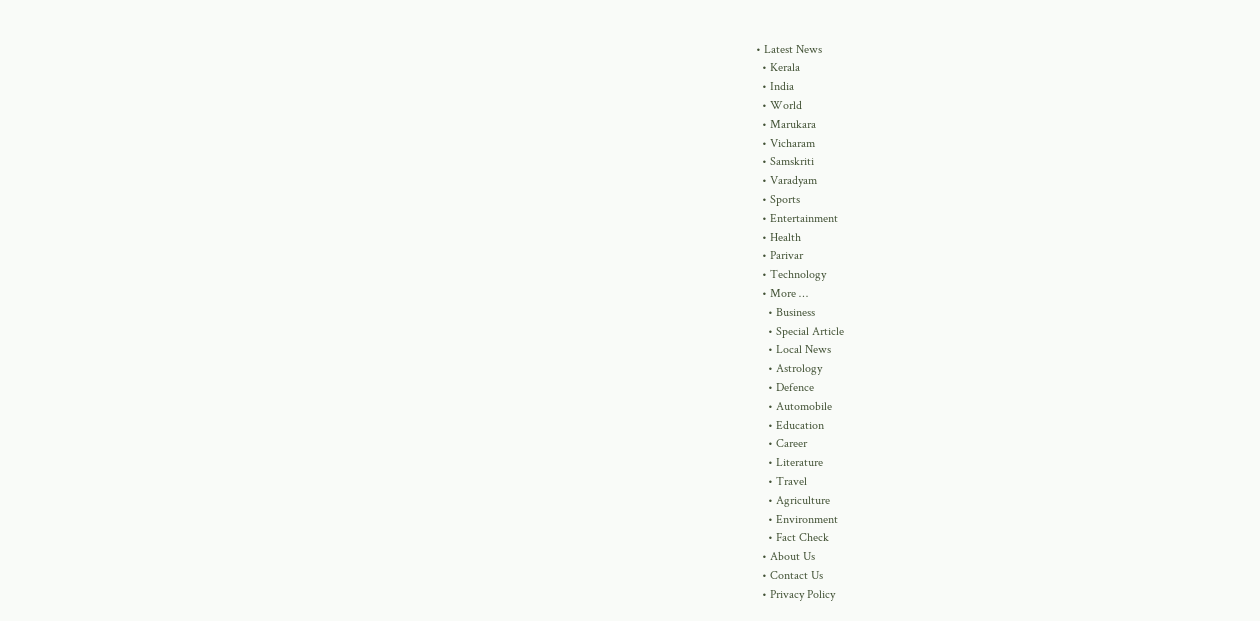• Latest News
  • Kerala
  • India
  • World
  • Marukara
  • Vicharam
  • Samskriti
  • Varadyam
  • Sports
  • Entertainment
  • Health
  • Parivar
  • Technology
  • More …
    • Business
    • Special Article
    • Local News
    • Astrology
    • Defence
    • Automobile
    • Education
    • Career
    • Literature
    • Travel
    • Agriculture
    • Environment
    • Fact Check
  • About Us
  • Contact Us
  • Privacy Policy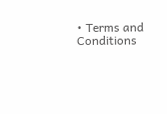• Terms and Conditions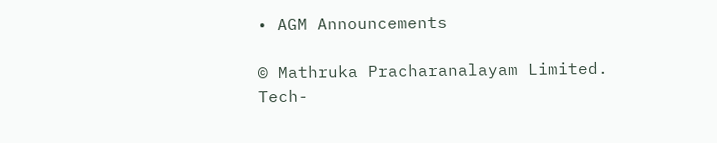• AGM Announcements

© Mathruka Pracharanalayam Limited.
Tech-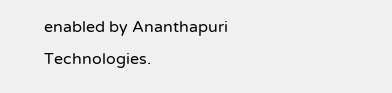enabled by Ananthapuri Technologies.